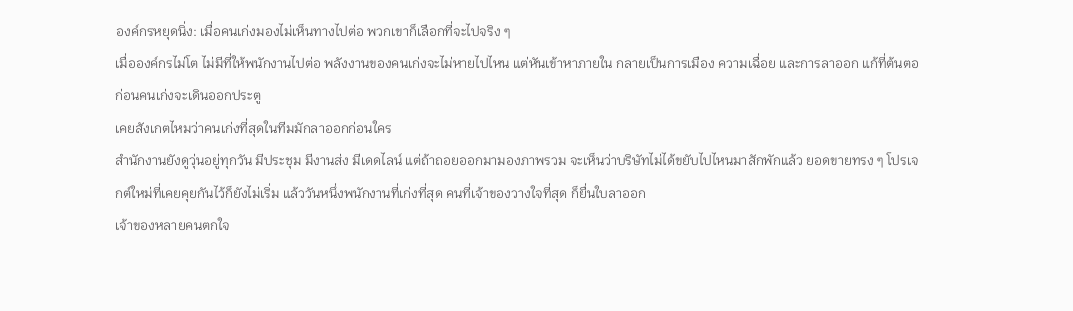องค์กรหยุดนิ่ง: เมื่อคนเก่งมองไม่เห็นทางไปต่อ พวกเขาก็เลือกที่จะไปจริง ๆ
เมื่อองค์กรไม่โต ไม่มีที่ให้พนักงานไปต่อ พลังงานของคนเก่งจะไม่หายไปไหน แต่หันเข้าหาภายใน กลายเป็นการเมือง ความเฉื่อย และการลาออก แก้ที่ต้นตอก่อนคนเก่งจะเดินออกประตู
เคยสังเกตไหมว่าคนเก่งที่สุดในทีมมักลาออกก่อนใคร
สำนักงานยังดูวุ่นอยู่ทุกวัน มีประชุม มีงานส่ง มีเดดไลน์ แต่ถ้าถอยออกมามองภาพรวม จะเห็นว่าบริษัทไม่ได้ขยับไปไหนมาสักพักแล้ว ยอดขายทรง ๆ โปรเจกต์ใหม่ที่เคยคุยกันไว้ก็ยังไม่เริ่ม แล้ววันหนึ่งพนักงานที่เก่งที่สุด คนที่เจ้าของวางใจที่สุด ก็ยื่นใบลาออก
เจ้าของหลายคนตกใจ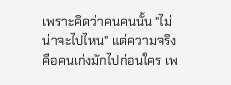เพราะคิดว่าคนคนนั้น "ไม่น่าจะไปไหน" แต่ความจริงคือคนเก่งมักไปก่อนใคร เพ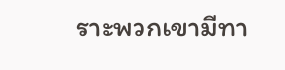ราะพวกเขามีทา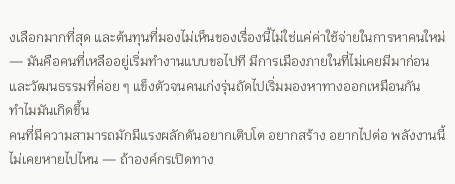งเลือกมากที่สุด และต้นทุนที่มองไม่เห็นของเรื่องนี้ไม่ใช่แค่ค่าใช้จ่ายในการหาคนใหม่ — มันคือคนที่เหลืออยู่เริ่มทำงานแบบขอไปที มีการเมืองภายในที่ไม่เคยมีมาก่อน และวัฒนธรรมที่ค่อย ๆ แข็งตัวจนคนเก่งรุ่นถัดไปเริ่มมองหาทางออกเหมือนกัน
ทำไมมันเกิดขึ้น
คนที่มีความสามารถมักมีแรงผลักดันอยากเติบโต อยากสร้าง อยากไปต่อ พลังงานนี้ไม่เคยหายไปไหน — ถ้าองค์กรเปิดทาง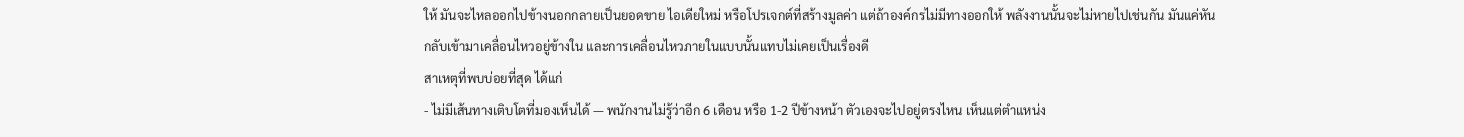ให้ มันจะไหลออกไปข้างนอกกลายเป็นยอดขาย ไอเดียใหม่ หรือโปรเจกต์ที่สร้างมูลค่า แต่ถ้าองค์กรไม่มีทางออกให้ พลังงานนั้นจะไม่หายไปเช่นกัน มันแค่หันกลับเข้ามาเคลื่อนไหวอยู่ข้างใน และการเคลื่อนไหวภายในแบบนั้นแทบไม่เคยเป็นเรื่องดี
สาเหตุที่พบบ่อยที่สุด ได้แก่
- ไม่มีเส้นทางเติบโตที่มองเห็นได้ — พนักงานไม่รู้ว่าอีก 6 เดือน หรือ 1-2 ปีข้างหน้า ตัวเองจะไปอยู่ตรงไหน เห็นแต่ตำแหน่ง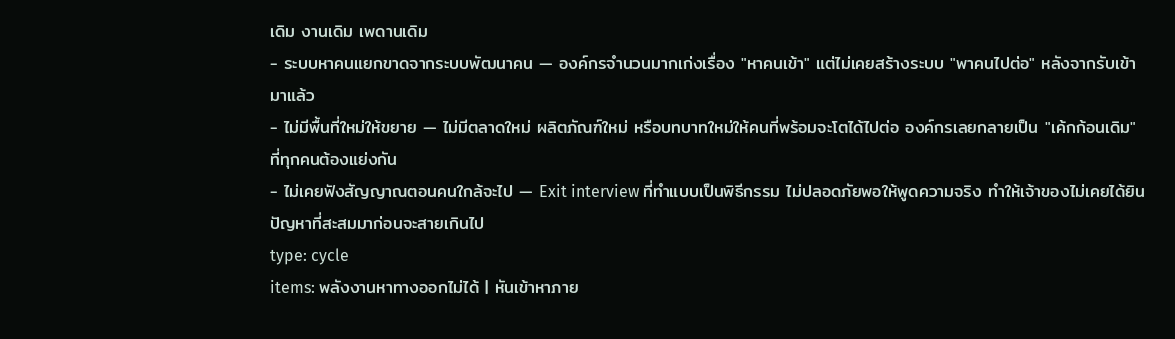เดิม งานเดิม เพดานเดิม
- ระบบหาคนแยกขาดจากระบบพัฒนาคน — องค์กรจำนวนมากเก่งเรื่อง "หาคนเข้า" แต่ไม่เคยสร้างระบบ "พาคนไปต่อ" หลังจากรับเข้ามาแล้ว
- ไม่มีพื้นที่ใหม่ให้ขยาย — ไม่มีตลาดใหม่ ผลิตภัณฑ์ใหม่ หรือบทบาทใหม่ให้คนที่พร้อมจะโตได้ไปต่อ องค์กรเลยกลายเป็น "เค้กก้อนเดิม" ที่ทุกคนต้องแย่งกัน
- ไม่เคยฟังสัญญาณตอนคนใกล้จะไป — Exit interview ที่ทำแบบเป็นพิธีกรรม ไม่ปลอดภัยพอให้พูดความจริง ทำให้เจ้าของไม่เคยได้ยินปัญหาที่สะสมมาก่อนจะสายเกินไป
type: cycle
items: พลังงานหาทางออกไม่ได้ | หันเข้าหาภาย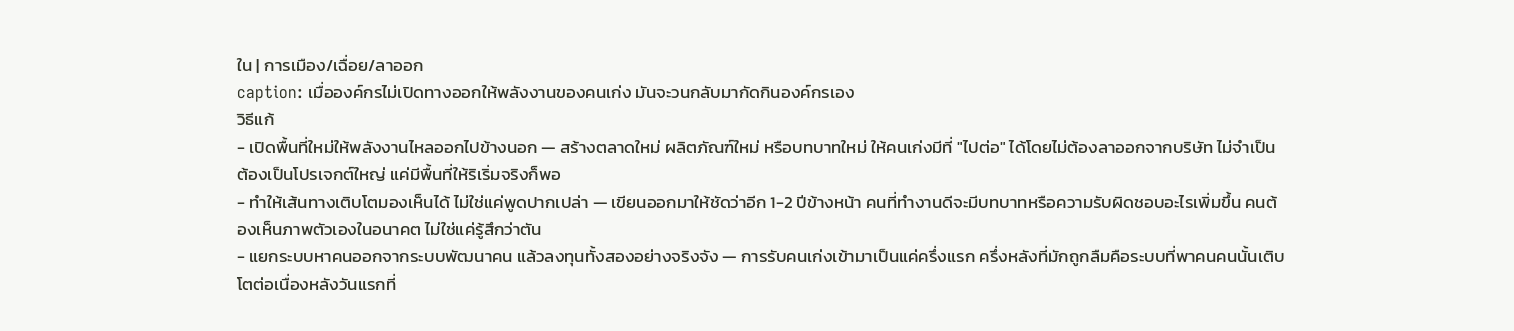ใน | การเมือง/เฉื่อย/ลาออก
caption: เมื่อองค์กรไม่เปิดทางออกให้พลังงานของคนเก่ง มันจะวนกลับมากัดกินองค์กรเอง
วิธีแก้
- เปิดพื้นที่ใหม่ให้พลังงานไหลออกไปข้างนอก — สร้างตลาดใหม่ ผลิตภัณฑ์ใหม่ หรือบทบาทใหม่ ให้คนเก่งมีที่ "ไปต่อ" ได้โดยไม่ต้องลาออกจากบริษัท ไม่จำเป็นต้องเป็นโปรเจกต์ใหญ่ แค่มีพื้นที่ให้ริเริ่มจริงก็พอ
- ทำให้เส้นทางเติบโตมองเห็นได้ ไม่ใช่แค่พูดปากเปล่า — เขียนออกมาให้ชัดว่าอีก 1-2 ปีข้างหน้า คนที่ทำงานดีจะมีบทบาทหรือความรับผิดชอบอะไรเพิ่มขึ้น คนต้องเห็นภาพตัวเองในอนาคต ไม่ใช่แค่รู้สึกว่าตัน
- แยกระบบหาคนออกจากระบบพัฒนาคน แล้วลงทุนทั้งสองอย่างจริงจัง — การรับคนเก่งเข้ามาเป็นแค่ครึ่งแรก ครึ่งหลังที่มักถูกลืมคือระบบที่พาคนคนนั้นเติบโตต่อเนื่องหลังวันแรกที่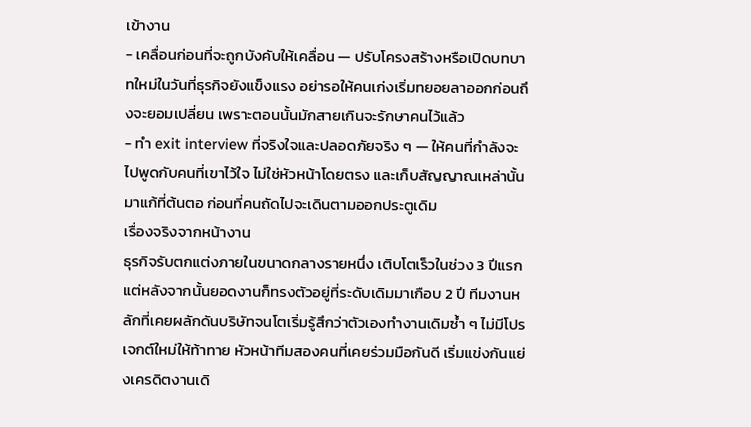เข้างาน
- เคลื่อนก่อนที่จะถูกบังคับให้เคลื่อน — ปรับโครงสร้างหรือเปิดบทบาทใหม่ในวันที่ธุรกิจยังแข็งแรง อย่ารอให้คนเก่งเริ่มทยอยลาออกก่อนถึงจะยอมเปลี่ยน เพราะตอนนั้นมักสายเกินจะรักษาคนไว้แล้ว
- ทำ exit interview ที่จริงใจและปลอดภัยจริง ๆ — ให้คนที่กำลังจะไปพูดกับคนที่เขาไว้ใจ ไม่ใช่หัวหน้าโดยตรง และเก็บสัญญาณเหล่านั้นมาแก้ที่ต้นตอ ก่อนที่คนถัดไปจะเดินตามออกประตูเดิม
เรื่องจริงจากหน้างาน
ธุรกิจรับตกแต่งภายในขนาดกลางรายหนึ่ง เติบโตเร็วในช่วง 3 ปีแรก แต่หลังจากนั้นยอดงานก็ทรงตัวอยู่ที่ระดับเดิมมาเกือบ 2 ปี ทีมงานหลักที่เคยผลักดันบริษัทจนโตเริ่มรู้สึกว่าตัวเองทำงานเดิมซ้ำ ๆ ไม่มีโปรเจกต์ใหม่ให้ท้าทาย หัวหน้าทีมสองคนที่เคยร่วมมือกันดี เริ่มแข่งกันแย่งเครดิตงานเดิ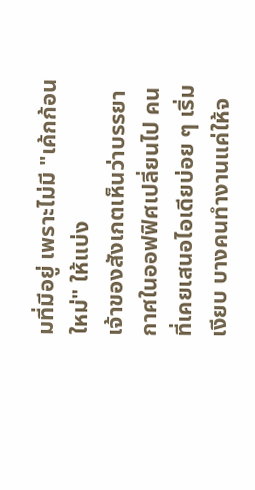มที่มีอยู่ เพราะไม่มี "เค้กก้อนใหม่" ให้แบ่ง
เจ้าของสังเกตเห็นว่าบรรยากาศในออฟฟิศเปลี่ยนไป คนที่เคยเสนอไอเดียบ่อย ๆ เริ่มเงียบ บางคนทำงานแค่ให้จ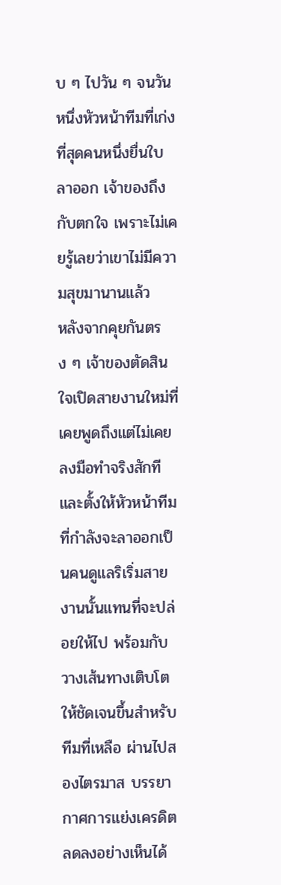บ ๆ ไปวัน ๆ จนวันหนึ่งหัวหน้าทีมที่เก่งที่สุดคนหนึ่งยื่นใบลาออก เจ้าของถึงกับตกใจ เพราะไม่เคยรู้เลยว่าเขาไม่มีความสุขมานานแล้ว
หลังจากคุยกันตรง ๆ เจ้าของตัดสินใจเปิดสายงานใหม่ที่เคยพูดถึงแต่ไม่เคยลงมือทำจริงสักที และตั้งให้หัวหน้าทีมที่กำลังจะลาออกเป็นคนดูแลริเริ่มสายงานนั้นแทนที่จะปล่อยให้ไป พร้อมกับวางเส้นทางเติบโตให้ชัดเจนขึ้นสำหรับทีมที่เหลือ ผ่านไปสองไตรมาส บรรยากาศการแย่งเครดิตลดลงอย่างเห็นได้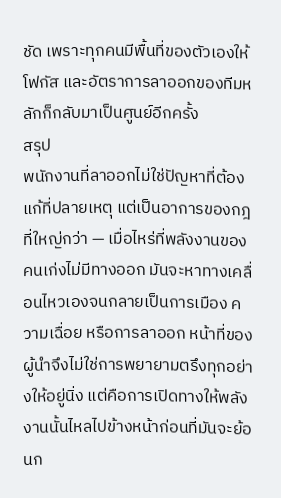ชัด เพราะทุกคนมีพื้นที่ของตัวเองให้โฟกัส และอัตราการลาออกของทีมหลักก็กลับมาเป็นศูนย์อีกครั้ง
สรุป
พนักงานที่ลาออกไม่ใช่ปัญหาที่ต้องแก้ที่ปลายเหตุ แต่เป็นอาการของกฎที่ใหญ่กว่า — เมื่อไหร่ที่พลังงานของคนเก่งไม่มีทางออก มันจะหาทางเคลื่อนไหวเองจนกลายเป็นการเมือง ความเฉื่อย หรือการลาออก หน้าที่ของผู้นำจึงไม่ใช่การพยายามตรึงทุกอย่างให้อยู่นิ่ง แต่คือการเปิดทางให้พลังงานนั้นไหลไปข้างหน้าก่อนที่มันจะย้อนก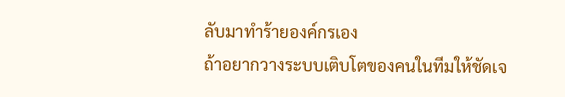ลับมาทำร้ายองค์กรเอง
ถ้าอยากวางระบบเติบโตของคนในทีมให้ชัดเจ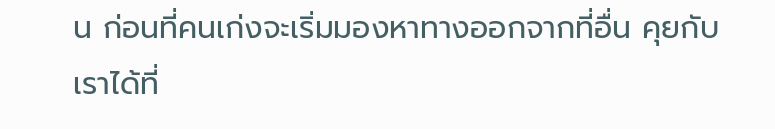น ก่อนที่คนเก่งจะเริ่มมองหาทางออกจากที่อื่น คุยกับเราได้ที่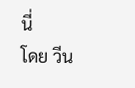นี่
โดย วีน